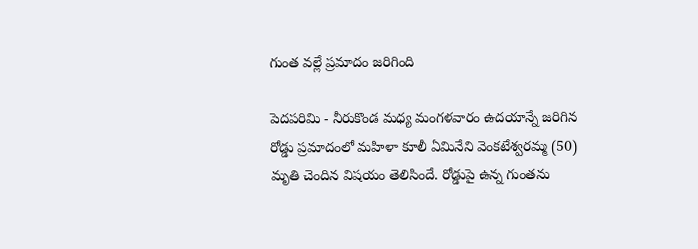గుంత వల్లే ప్రమాదం జరిగింది

పెదపరిమి - నీరుకొండ మధ్య మంగళవారం ఉదయాన్నే జరిగిన రోడ్డు ప్రమాదంలో మహిళా కూలీ ఏమినేని వెంకటేశ్వరమ్మ (50) మృతి చెందిన విషయం తెలిసిందే. రోడ్డుపై ఉన్న గుంతను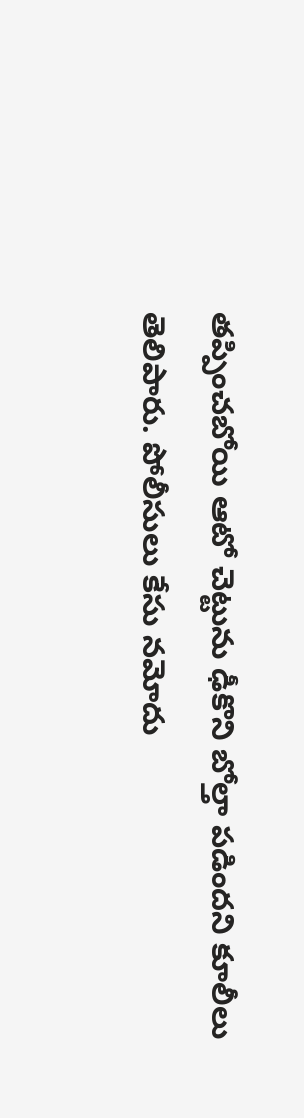తప్పించబోయి ఆటో చెట్టును ఢీకొని బోల్తా పడిందని కూలీలు తెలిపారు. పోలీసులు కేసు నమోదు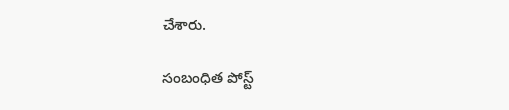చేశారు.

సంబంధిత పోస్ట్